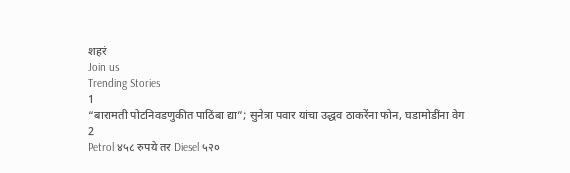शहरं
Join us
Trending Stories
1
“बारामती पोटनिवडणुकीत पाठिंबा द्या”; सुनेत्रा पवार यांचा उद्धव ठाकरेंना फोन, घडामोडींना वेग
2
Petrol ४५८ रुपये तर Diesel ५२०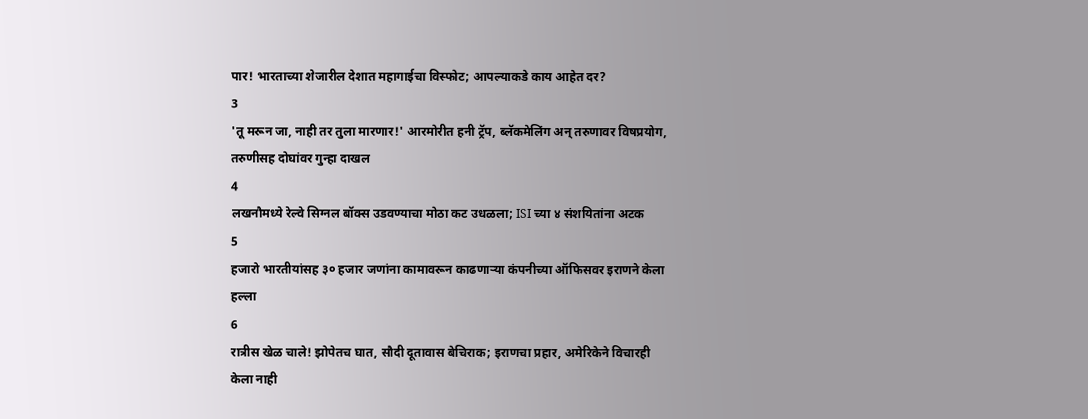पार! भारताच्या शेजारील देशात महागाईचा विस्फोट; आपल्याकडे काय आहेत दर?
3
'तू मरून जा, नाही तर तुला मारणार!' आरमोरीत हनी ट्रॅप, ब्लॅकमेलिंग अन् तरुणावर विषप्रयोग, तरुणीसह दोघांवर गुन्हा दाखल
4
लखनौमध्ये रेल्वे सिग्नल बॉक्स उडवण्याचा मोठा कट उधळला; ISI च्या ४ संशयितांना अटक
5
हजारो भारतीयांसह ३० हजार जणांना कामावरून काढणाऱ्या कंपनीच्या ऑफिसवर इराणने केला हल्ला
6
रात्रीस खेळ चाले! झोपेतच घात, सौदी दूतावास बेचिराक; इराणचा प्रहार, अमेरिकेने विचारही केला नाही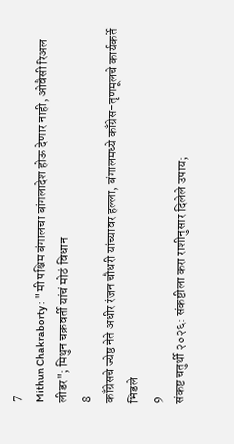7
Mithun Chakraborty : "मी पश्चिम बंगालचा बांगलादेश होऊ देणार नाही, ओवैसी रिअल लीडर"; मिथुन चक्रवर्ती यांचं मोठं विधान
8
काँग्रेसचे ज्येष्ठ नेते अधीर रंजन चौधरी यांच्यावर हल्ला, बंगालमध्ये काँग्रेस-तृणमूलचे कार्यकर्ते भिडले
9
संकष्ट चतुर्थी २०२६: संकष्टीला करा राशीनुसार दिलेले उपाय;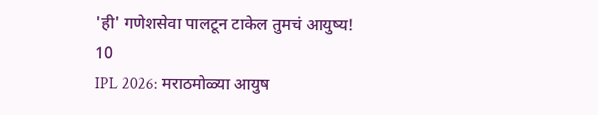'ही' गणेशसेवा पालटून टाकेल तुमचं आयुष्य!
10
IPL 2026: मराठमोळ्या आयुष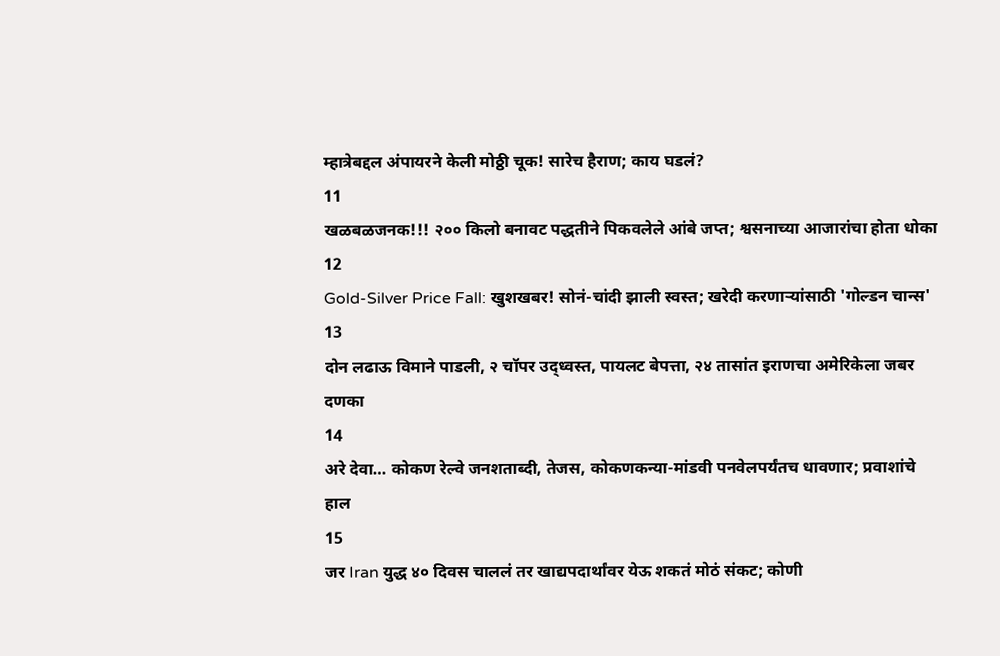म्हात्रेबद्दल अंपायरने केली मोठ्ठी चूक! सारेच हैराण; काय घडलं?
11
खळबळजनक!!! २०० किलो बनावट पद्धतीने पिकवलेले आंबे जप्त; श्वसनाच्या आजारांचा होता धोका
12
Gold-Silver Price Fall: खुशखबर! सोनं-चांदी झाली स्वस्त; खरेदी करणाऱ्यांसाठी 'गोल्डन चान्स'
13
दोन लढाऊ विमाने पाडली, २ चॉपर उद्ध्वस्त, पायलट बेपत्ता, २४ तासांत इराणचा अमेरिकेला जबर दणका
14
अरे देवा… कोकण रेल्वे जनशताब्दी, तेजस, कोकणकन्या-मांडवी पनवेलपर्यंतच धावणार; प्रवाशांचे हाल
15
जर Iran युद्ध ४० दिवस चाललं तर खाद्यपदार्थांवर येऊ शकतं मोठं संकट; कोणी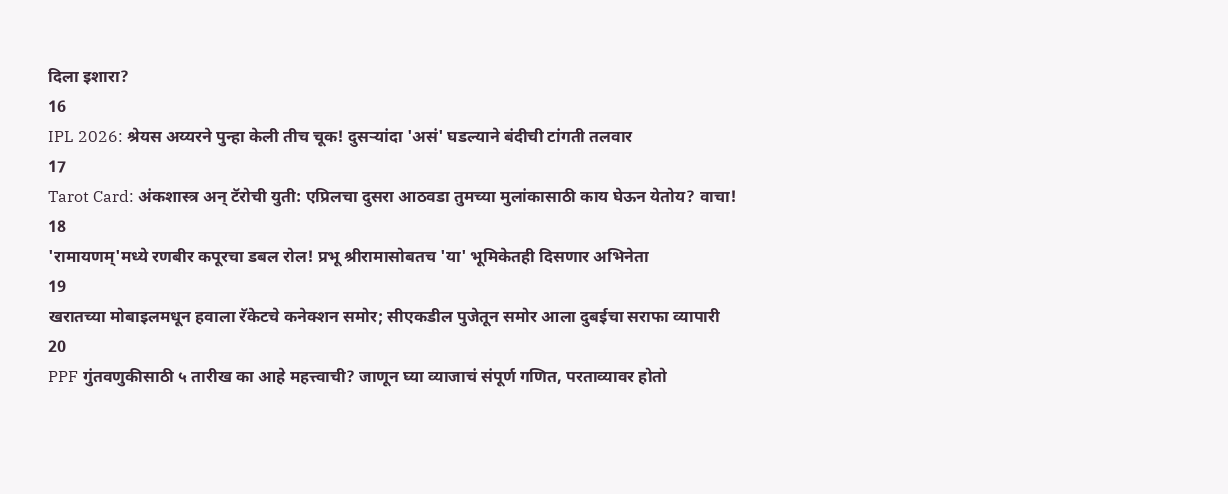दिला इशारा?
16
IPL 2026: श्रेयस अय्यरने पुन्हा केली तीच चूक! दुसऱ्यांदा 'असं' घडल्याने बंदीची टांगती तलवार
17
Tarot Card: अंकशास्त्र अन् टॅरोची युती: एप्रिलचा दुसरा आठवडा तुमच्या मुलांकासाठी काय घेऊन येतोय? वाचा!
18
'रामायणम्'मध्ये रणबीर कपूरचा डबल रोल! प्रभू श्रीरामासोबतच 'या' भूमिकेतही दिसणार अभिनेता
19
खरातच्या मोबाइलमधून हवाला रॅकेटचे कनेक्शन समोर; सीएकडील पुजेतून समोर आला दुबईचा सराफा व्यापारी
20
PPF गुंतवणुकीसाठी ५ तारीख का आहे महत्त्वाची? जाणून घ्या व्याजाचं संपूर्ण गणित, परताव्यावर होतो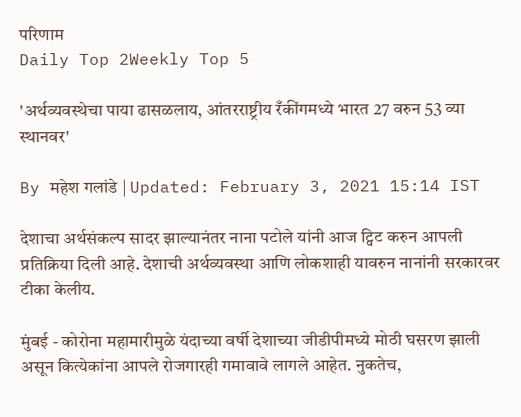परिणाम
Daily Top 2Weekly Top 5

'अर्थव्यवस्थेचा पाया ढासळलाय, आंतरराष्ट्रीय रँकींगमध्ये भारत 27 वरुन 53 व्या स्थानवर'

By महेश गलांडे | Updated: February 3, 2021 15:14 IST

देशाचा अर्थसंकल्प सादर झाल्यानंतर नाना पटोले यांनी आज ट्विट करुन आपली प्रतिक्रिया दिली आहे. देशाची अर्थव्यवस्था आणि लोकशाही यावरुन नानांनी सरकारवर टीका केलीय.

मुंबई - कोरोना महामारीमुळे यंदाच्या वर्षी देशाच्या जीडीपीमध्ये मोठी घसरण झाली असून कित्येकांना आपले रोजगारही गमावावे लागले आहेत. नुकतेच,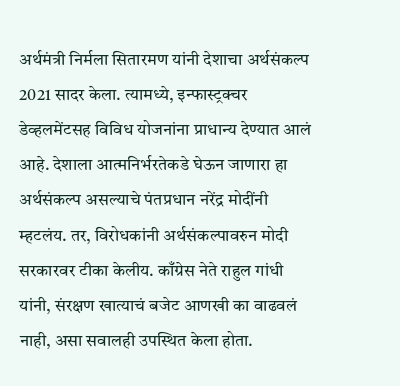अर्थमंत्री निर्मला सितारमण यांनी देशाचा अर्थसंकल्प 2021 सादर केला. त्यामध्ये, इन्फास्ट्रक्चर डेव्हलमेंटसह विविध योजनांना प्राधान्य देण्यात आलं आहे. देशाला आत्मनिर्भरतेकडे घेऊन जाणारा हा अर्थसंकल्प असल्याचे पंतप्रधान नरेंद्र मोदींनी म्हटलंय. तर, विरोधकांनी अर्थसंकल्पावरुन मोदी सरकारवर टीका केलीय. काँग्रेस नेते राहुल गांधी यांनी, संरक्षण खात्याचं बजेट आणखी का वाढवलं नाही, असा सवालही उपस्थित केला होता.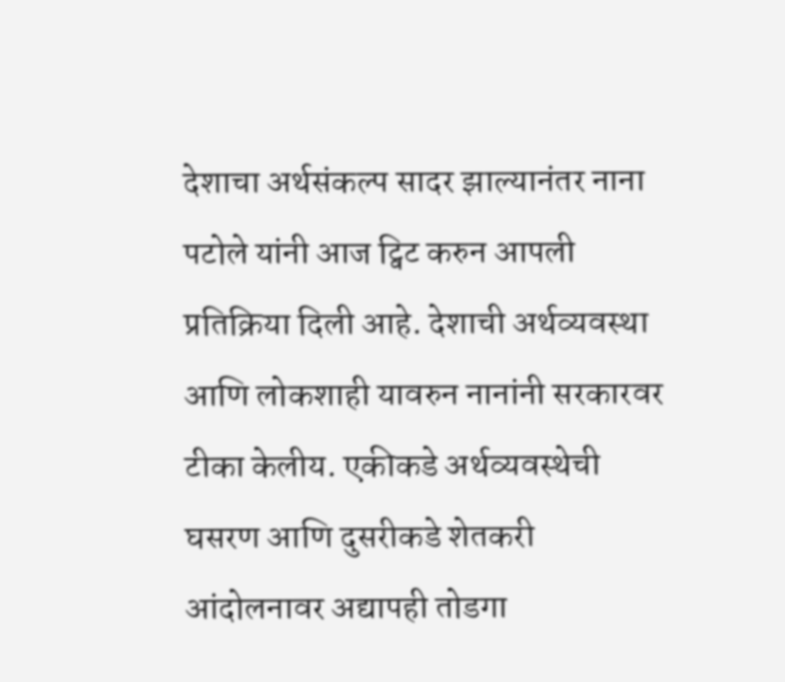देशाचा अर्थसंकल्प सादर झाल्यानंतर नाना पटोले यांनी आज ट्विट करुन आपली प्रतिक्रिया दिली आहे. देशाची अर्थव्यवस्था आणि लोकशाही यावरुन नानांनी सरकारवर टीका केलीय. एकीकडे अर्थव्यवस्थेची घसरण आणि दुसरीकडे शेतकरी आंदोलनावर अद्यापही तोडगा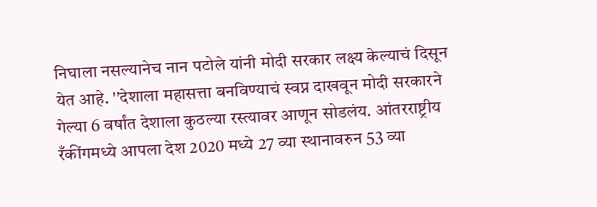निघाला नसल्यानेच नान पटोले यांनी मोदी सरकार लक्ष्य केल्याचं दिसून येत आहे. ''देशाला महासत्ता बनविण्याचं स्वप्न दाखवून मोदी सरकारने गेल्या 6 वर्षांत देशाला कुठल्या रस्त्यावर आणून सोडलंय. आंतरराष्ट्रीय रँकींगमध्ये आपला देश 2020 मध्ये 27 व्या स्थानावरुन 53 व्या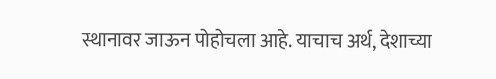स्थानावर जाऊन पोहोचला आहे. याचाच अर्थ, देशाच्या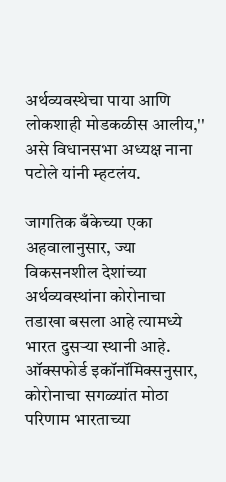अर्थव्यवस्थेचा पाया आणि लोकशाही मोडकळीस आलीय,'' असे विधानसभा अध्यक्ष नाना पटोले यांनी म्हटलंय.

जागतिक बँकेच्या एका अहवालानुसार, ज्या विकसनशील देशांच्या अर्थव्यवस्थांना कोरोनाचा तडाखा बसला आहे त्यामध्ये भारत दुसऱ्या स्थानी आहे. ऑक्सफोर्ड इकॉनॉमिक्सनुसार, कोरोनाचा सगळ्यांत मोठा परिणाम भारताच्या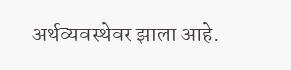अर्थव्यवस्थेवर झाला आहे.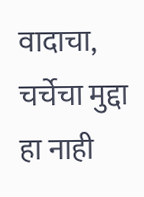वादाचा, चर्चेचा मुद्दा हा नाही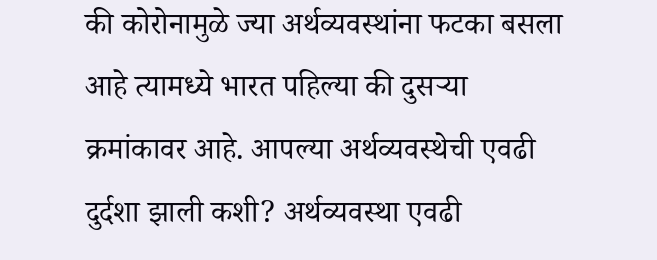की कोरोनामुळे ज्या अर्थव्यवस्थांना फटका बसला आहे त्यामध्ये भारत पहिल्या की दुसऱ्या क्रमांकावर आहे. आपल्या अर्थव्यवस्थेची एवढी दुर्दशा झाली कशी? अर्थव्यवस्था एवढी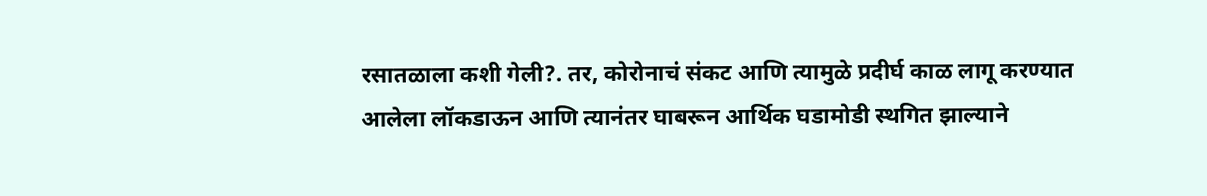रसातळाला कशी गेली?. तर, कोरोनाचं संकट आणि त्यामुळे प्रदीर्घ काळ लागू करण्यात आलेला लॉकडाऊन आणि त्यानंतर घाबरून आर्थिक घडामोडी स्थगित झाल्याने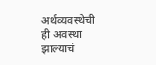अर्थव्यवस्थेची ही अवस्था झाल्याचं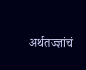अर्थतज्ज्ञांचं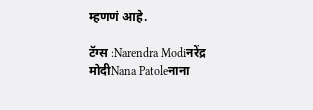म्हणणं आहे.

टॅग्स :Narendra Modiनरेंद्र मोदीNana Patoleनाना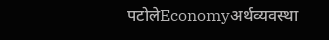पटोलेEconomyअर्थव्यवस्था